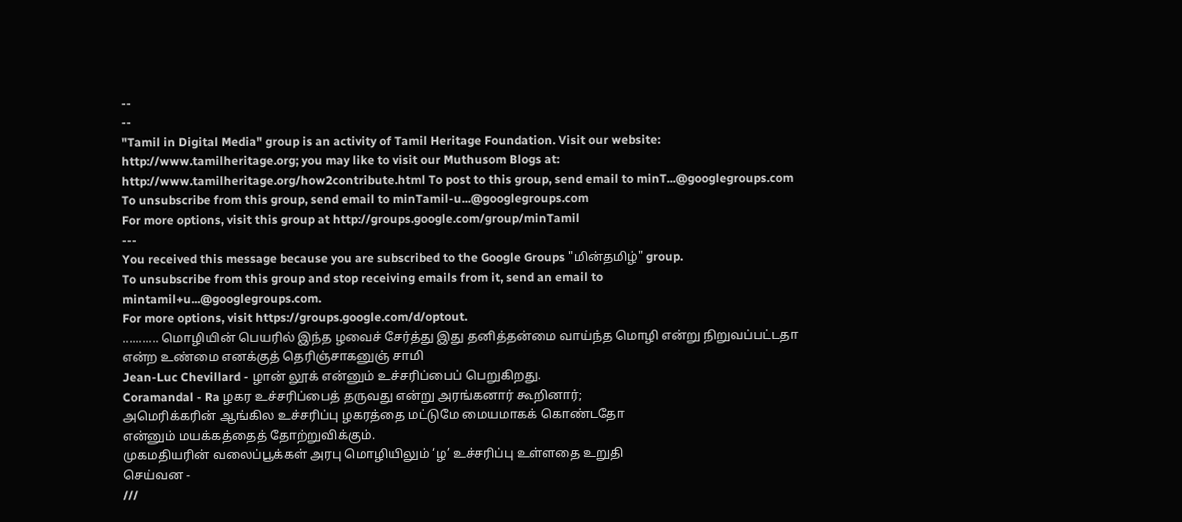--
--
"Tamil in Digital Media" group is an activity of Tamil Heritage Foundation. Visit our website: http://www.tamilheritage.org; you may like to visit our Muthusom Blogs at: http://www.tamilheritage.org/how2contribute.html To post to this group, send email to minT...@googlegroups.com
To unsubscribe from this group, send email to minTamil-u...@googlegroups.com
For more options, visit this group at http://groups.google.com/group/minTamil
---
You received this message because you are subscribed to the Google Groups "மின்தமிழ்" group.
To unsubscribe from this group and stop receiving emails from it, send an email to mintamil+u...@googlegroups.com.
For more options, visit https://groups.google.com/d/optout.
........... மொழியின் பெயரில் இந்த ழவைச் சேர்த்து இது தனித்தன்மை வாய்ந்த மொழி என்று நிறுவப்பட்டதா என்ற உண்மை எனக்குத் தெரிஞ்சாகனுஞ் சாமி
Jean-Luc Chevillard - ழான் லூக் என்னும் உச்சரிப்பைப் பெறுகிறது.
Coramandal - Ra ழகர உச்சரிப்பைத் தருவது என்று அரங்கனார் கூறினார்;
அமெரிக்கரின் ஆங்கில உச்சரிப்பு ழகரத்தை மட்டுமே மையமாகக் கொண்டதோ
என்னும் மயக்கத்தைத் தோற்றுவிக்கும்.
முகமதியரின் வலைப்பூக்கள் அரபு மொழியிலும் ‘ழ’ உச்சரிப்பு உள்ளதை உறுதி
செய்வன -
///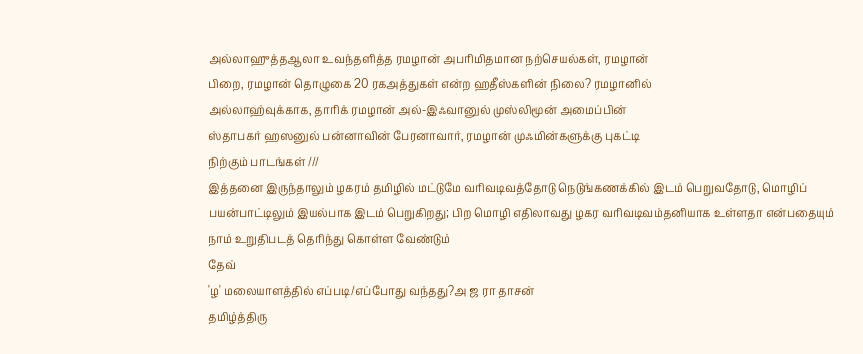அல்லாஹுத்தஆலா உவந்தளித்த ரமழான் அபரிமிதமான நற்செயல்கள், ரமழான்
பிறை, ரமழான் தொழுகை 20 ரகஅத்துகள் என்ற ஹதீஸ்களின் நிலை? ரமழானில்
அல்லாஹ்வுக்காக, தாரிக் ரமழான் அல்-இஃவானுல் முஸ்லிமூன் அமைப்பின்
ஸ்தாபகர் ஹஸனுல் பன்னாவின் பேரனாவார், ரமழான் முஃமின்களுக்கு புகட்டி
நிற்கும் பாடங்கள் ///
இத்தனை இருந்தாலும் ழகரம் தமிழில் மட்டுமே வரிவடிவத்தோடு நெடுங்கணக்கில் இடம் பெறுவதோடு, மொழிப் பயன்பாட்டிலும் இயல்பாக இடம் பெறுகிறது; பிற மொழி எதிலாவது ழகர வரிவடிவம்தனியாக உள்ளதா என்பதையும் நாம் உறுதிபடத் தெரிந்து கொள்ள வேண்டும்
தேவ்
'ழ' மலையாளத்தில் எப்படி/எப்போது வந்தது?அ ஜ ரா தாசன்
தமிழ்த்திரு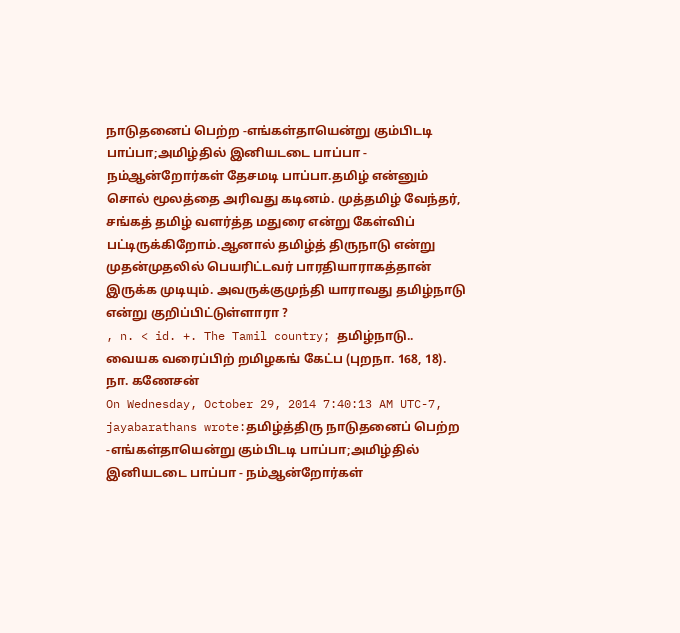நாடுதனைப் பெற்ற -எங்கள்தாயென்று கும்பிடடி பாப்பா;அமிழ்தில் இனியடடை பாப்பா - நம்ஆன்றோர்கள் தேசமடி பாப்பா.தமிழ் என்னும் சொல் மூலத்தை அரிவது கடினம். முத்தமிழ் வேந்தர், சங்கத் தமிழ் வளர்த்த மதுரை என்று கேள்விப் பட்டிருக்கிறோம்.ஆனால் தமிழ்த் திருநாடு என்று முதன்முதலில் பெயரிட்டவர் பாரதியாராகத்தான் இருக்க முடியும். அவருக்குமுந்தி யாராவது தமிழ்நாடு என்று குறிப்பிட்டுள்ளாரா ?
, n. < id. +. The Tamil country; தமிழ்நாடு..
வையக வரைப்பிற் றமிழகங் கேட்ப (புறநா. 168, 18).
நா. கணேசன்
On Wednesday, October 29, 2014 7:40:13 AM UTC-7, jayabarathans wrote:தமிழ்த்திரு நாடுதனைப் பெற்ற -எங்கள்தாயென்று கும்பிடடி பாப்பா;அமிழ்தில் இனியடடை பாப்பா - நம்ஆன்றோர்கள்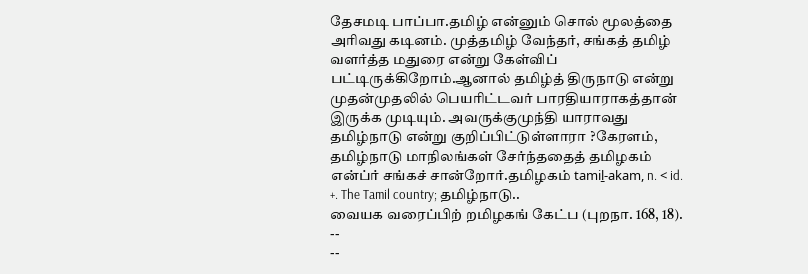தேசமடி பாப்பா.தமிழ் என்னும் சொல் மூலத்தை அரிவது கடினம். முத்தமிழ் வேந்தர், சங்கத் தமிழ் வளர்த்த மதுரை என்று கேள்விப் பட்டிருக்கிறோம்.ஆனால் தமிழ்த் திருநாடு என்று முதன்முதலில் பெயரிட்டவர் பாரதியாராகத்தான் இருக்க முடியும். அவருக்குமுந்தி யாராவது தமிழ்நாடு என்று குறிப்பிட்டுள்ளாரா ?கேரளம், தமிழ்நாடு மாநிலங்கள் சேர்ந்ததைத் தமிழகம் என்ப்ர் சங்கச் சான்றோர்.தமிழகம் tamiḻ-akam, n. < id. +. The Tamil country; தமிழ்நாடு..
வையக வரைப்பிற் றமிழகங் கேட்ப (புறநா. 168, 18).
--
--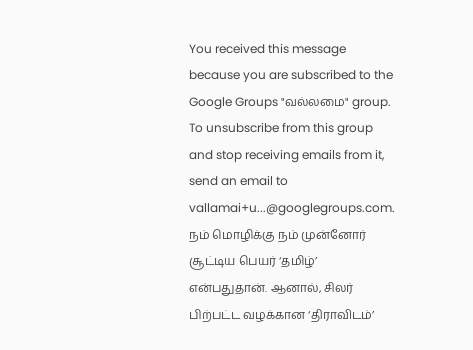You received this message because you are subscribed to the Google Groups "வல்லமை" group.
To unsubscribe from this group and stop receiving emails from it, send an email to vallamai+u...@googlegroups.com.
நம் மொழிக்கு நம் முன்னோர் சூட்டிய பெயர் ‘தமிழ்’ என்பதுதான். ஆனால், சிலர் பிற்பட்ட வழக்கான ‘திராவிடம்’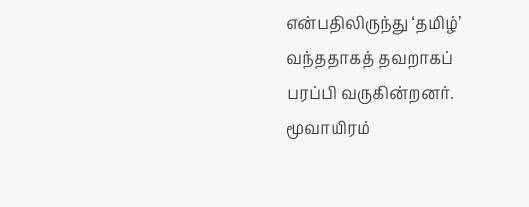என்பதிலிருந்து ‘தமிழ்’ வந்ததாகத் தவறாகப் பரப்பி வருகின்றனர். மூவாயிரம்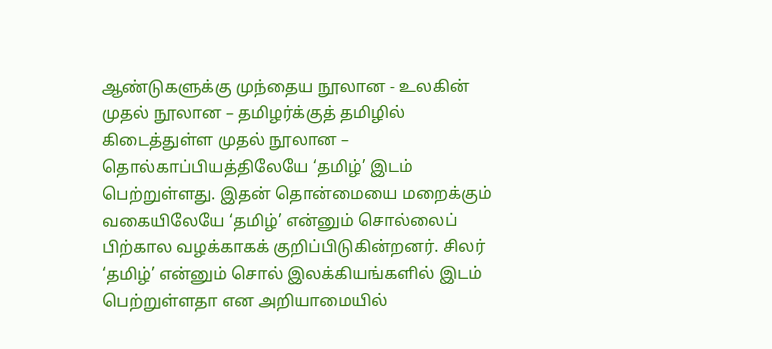ஆண்டுகளுக்கு முந்தைய நூலான - உலகின் முதல் நூலான – தமிழர்க்குத் தமிழில் கிடைத்துள்ள முதல் நூலான – தொல்காப்பியத்திலேயே ‘தமிழ்’ இடம் பெற்றுள்ளது. இதன் தொன்மையை மறைக்கும் வகையிலேயே ‘தமிழ்’ என்னும் சொல்லைப் பிற்கால வழக்காகக் குறிப்பிடுகின்றனர். சிலர் ‘தமிழ்’ என்னும் சொல் இலக்கியங்களில் இடம் பெற்றுள்ளதா என அறியாமையில்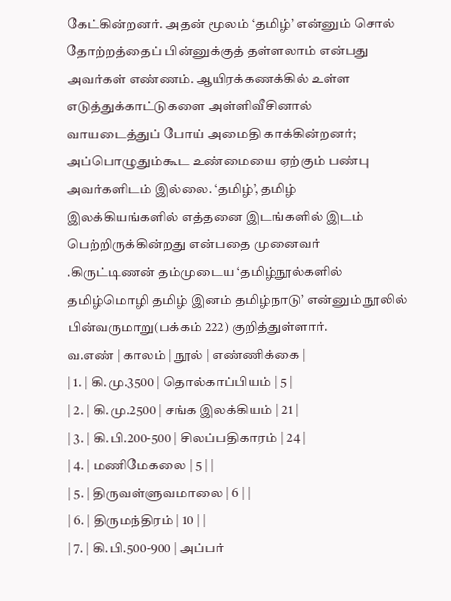கேட்கின்றனர். அதன் மூலம் ‘தமிழ்’ என்னும் சொல் தோற்றத்தைப் பின்னுக்குத் தள்ளலாம் என்பது அவர்கள் எண்ணம். ஆயிரக்கணக்கில் உள்ள எடுத்துக்காட்டுகளை அள்ளிவீசினால் வாயடைத்துப் போய் அமைதி காக்கின்றனர்; அப்பொழுதும்கூட உண்மையை ஏற்கும் பண்பு அவர்களிடம் இல்லை. ‘தமிழ்’, தமிழ் இலக்கியங்களில் எத்தனை இடங்களில் இடம் பெற்றிருக்கின்றது என்பதை முனைவர் .கிருட்டிணன் தம்முடைய ‘தமிழ்நூல்களில் தமிழ்மொழி தமிழ் இனம் தமிழ்நாடு’ என்னும் நூலில் பின்வருமாறு(பக்கம் 222) குறித்துள்ளார்.
வ.எண் | காலம் | நூல் | எண்ணிக்கை |
| 1. | கி.மு.3500 | தொல்காப்பியம் | 5 |
| 2. | கி.மு.2500 | சங்க இலக்கியம் | 21 |
| 3. | கி.பி.200-500 | சிலப்பதிகாரம் | 24 |
| 4. | மணிமேகலை | 5 | |
| 5. | திருவள்ளுவமாலை | 6 | |
| 6. | திருமந்திரம் | 10 | |
| 7. | கி.பி.500-900 | அப்பர்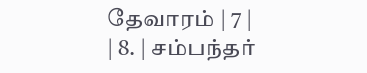தேவாரம் | 7 |
| 8. | சம்பந்தர்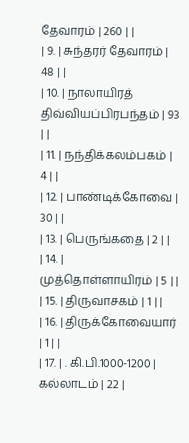தேவாரம் | 260 | |
| 9. | சுந்தரர் தேவாரம் | 48 | |
| 10. | நாலாயிரத் திவ்வியப்பிரபந்தம் | 93 | |
| 11. | நந்திக்கலம்பகம் | 4 | |
| 12. | பாண்டிக்கோவை | 30 | |
| 13. | பெருங்கதை | 2 | |
| 14. | முத்தொள்ளாயிரம் | 5 | |
| 15. | திருவாசகம் | 1 | |
| 16. | திருக்கோவையார் | 1 | |
| 17. | . கி.பி.1000-1200 | கல்லாடம் | 22 |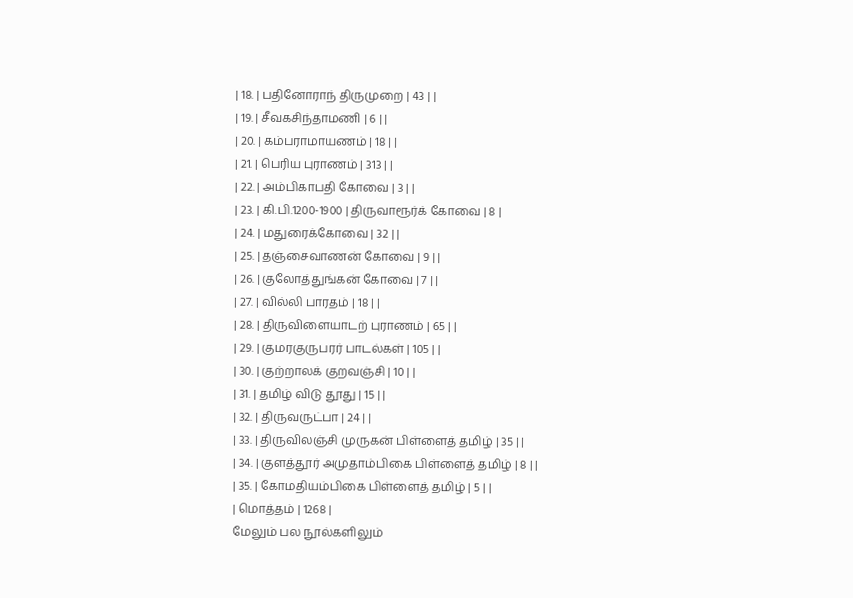| 18. | பதினோராந் திருமுறை | 43 | |
| 19. | சீவகசிந்தாமணி | 6 | |
| 20. | கம்பராமாயணம் | 18 | |
| 21. | பெரிய புராணம் | 313 | |
| 22. | அம்பிகாபதி கோவை | 3 | |
| 23. | கி.பி.1200-1900 | திருவாரூர்க் கோவை | 8 |
| 24. | மதுரைக்கோவை | 32 | |
| 25. | தஞ்சைவாணன் கோவை | 9 | |
| 26. | குலோத்துங்கன் கோவை | 7 | |
| 27. | வில்லி பாரதம் | 18 | |
| 28. | திருவிளையாடற் புராணம் | 65 | |
| 29. | குமரகுருபரர் பாடல்கள் | 105 | |
| 30. | குற்றாலக் குறவஞ்சி | 10 | |
| 31. | தமிழ் விடு தூது | 15 | |
| 32. | திருவருட்பா | 24 | |
| 33. | திருவிலஞ்சி முருகன் பிள்ளைத் தமிழ் | 35 | |
| 34. | குளத்தூர் அமுதாம்பிகை பிள்ளைத் தமிழ் | 8 | |
| 35. | கோமதியம்பிகை பிள்ளைத் தமிழ் | 5 | |
| மொத்தம் | 1268 |
மேலும் பல நூல்களிலும்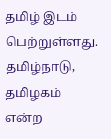தமிழ் இடம் பெற்றுள்ளது. தமிழ்நாடு, தமிழகம் என்ற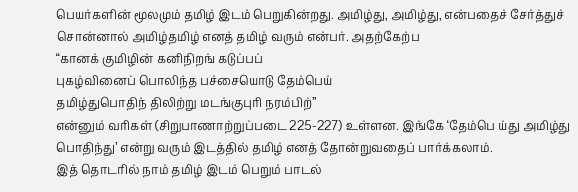பெயர்களின் மூலமும் தமிழ் இடம் பெறுகின்றது. அமிழ்து, அமிழ்து, என்பதைச் சேர்த்துச் சொன்னால் அமிழ்தமிழ் எனத் தமிழ் வரும் என்பர். அதற்கேற்ப
“கானக் குமிழின் கனிநிறங் கடுப்பப்
புகழ்வினைப் பொலிந்த பச்சையொடு தேம்பெய்
தமிழ்துபொதிந் திலிற்று மடங்குபுரி நரம்பிற்”
என்னும் வரிகள் (சிறுபாணாற்றுப்படை 225-227) உள்ளன. இங்கே ‘தேம்பெ ய்து அமிழ்து பொதிந்து’ என்று வரும் இடத்தில் தமிழ் எனத் தோன்றுவதைப் பார்க்கலாம்.
இத் தொடரில் நாம் தமிழ் இடம் பெறும் பாடல்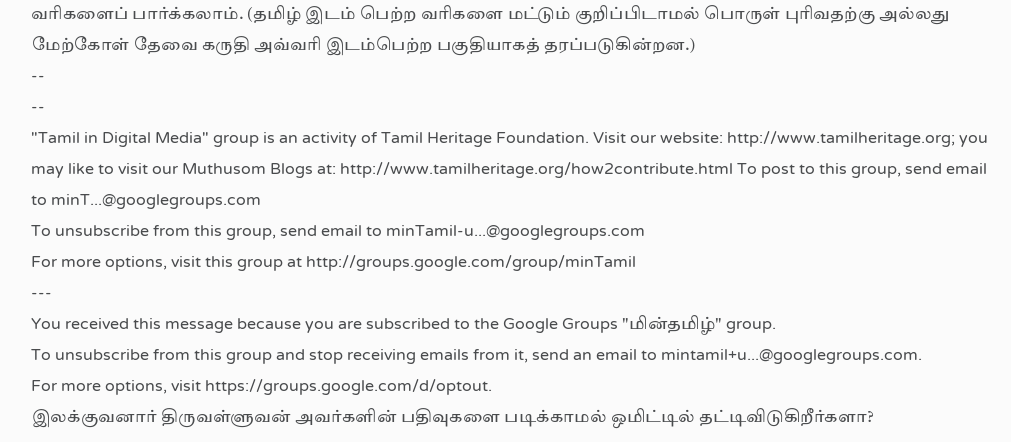வரிகளைப் பார்க்கலாம். (தமிழ் இடம் பெற்ற வரிகளை மட்டும் குறிப்பிடாமல் பொருள் புரிவதற்கு அல்லது மேற்கோள் தேவை கருதி அவ்வரி இடம்பெற்ற பகுதியாகத் தரப்படுகின்றன.)
--
--
"Tamil in Digital Media" group is an activity of Tamil Heritage Foundation. Visit our website: http://www.tamilheritage.org; you may like to visit our Muthusom Blogs at: http://www.tamilheritage.org/how2contribute.html To post to this group, send email to minT...@googlegroups.com
To unsubscribe from this group, send email to minTamil-u...@googlegroups.com
For more options, visit this group at http://groups.google.com/group/minTamil
---
You received this message because you are subscribed to the Google Groups "மின்தமிழ்" group.
To unsubscribe from this group and stop receiving emails from it, send an email to mintamil+u...@googlegroups.com.
For more options, visit https://groups.google.com/d/optout.
இலக்குவனார் திருவள்ளுவன் அவர்களின் பதிவுகளை படிக்காமல் ஒமிட்டில் தட்டிவிடுகிறீர்களா?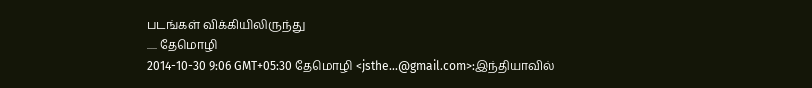படங்கள் விக்கியிலிருந்து
..... தேமொழி
2014-10-30 9:06 GMT+05:30 தேமொழி <jsthe...@gmail.com>:இந்தியாவில்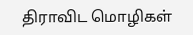திராவிட மொழிகள்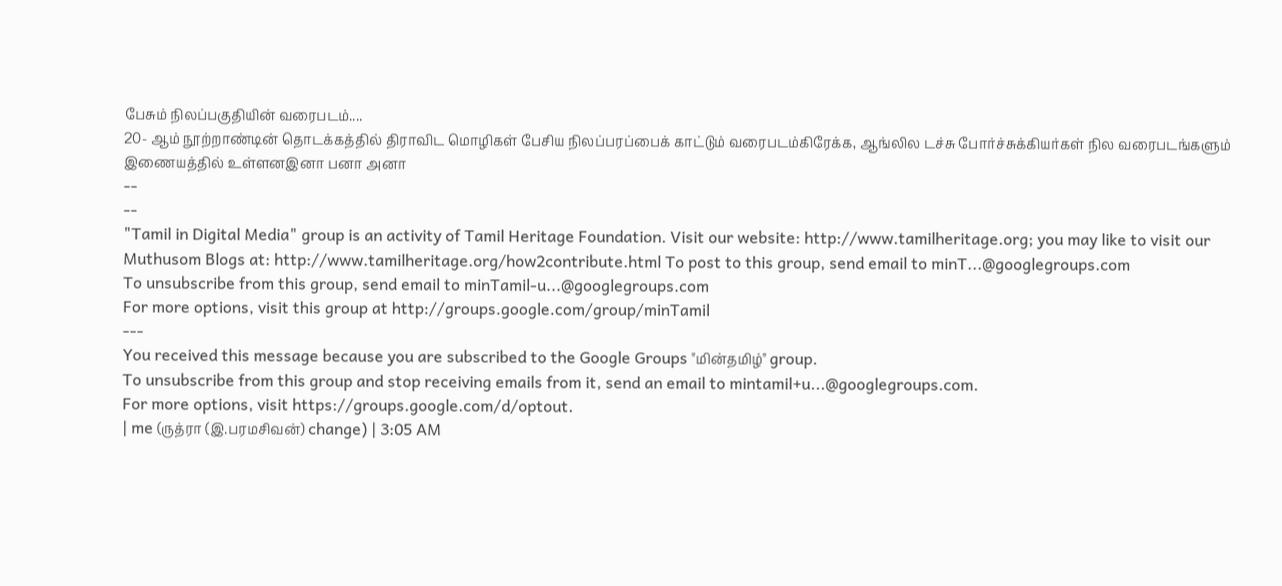பேசும் நிலப்பகுதியின் வரைபடம்....
20- ஆம் நூற்றாண்டின் தொடக்கத்தில் திராவிட மொழிகள் பேசிய நிலப்பரப்பைக் காட்டும் வரைபடம்கிரேக்க, ஆங்லில டச்சு போர்ச்சுக்கியர்கள் நில வரைபடங்களும் இணையத்தில் உள்ளனஇனா பனா அனா
--
--
"Tamil in Digital Media" group is an activity of Tamil Heritage Foundation. Visit our website: http://www.tamilheritage.org; you may like to visit our Muthusom Blogs at: http://www.tamilheritage.org/how2contribute.html To post to this group, send email to minT...@googlegroups.com
To unsubscribe from this group, send email to minTamil-u...@googlegroups.com
For more options, visit this group at http://groups.google.com/group/minTamil
---
You received this message because you are subscribed to the Google Groups "மின்தமிழ்" group.
To unsubscribe from this group and stop receiving emails from it, send an email to mintamil+u...@googlegroups.com.
For more options, visit https://groups.google.com/d/optout.
| me (ருத்ரா (இ.பரமசிவன்) change) | 3:05 AM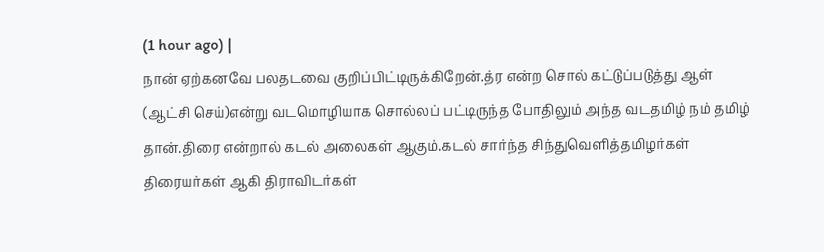(1 hour ago) |
நான் ஏற்கனவே பலதடவை குறிப்பிட்டிருக்கிறேன்.த்ர என்ற சொல் கட்டுப்படுத்து ஆள் (ஆட்சி செய்)என்று வடமொழியாக சொல்லப் பட்டிருந்த போதிலும் அந்த வடதமிழ் நம் தமிழ் தான்.திரை என்றால் கடல் அலைகள் ஆகும்.கடல் சார்ந்த சிந்துவெளித்தமிழர்கள் திரையர்கள் ஆகி திராவிடர்கள்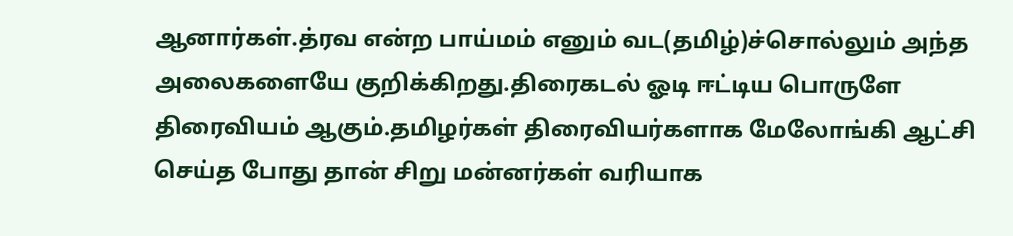ஆனார்கள்.த்ரவ என்ற பாய்மம் எனும் வட(தமிழ்)ச்சொல்லும் அந்த அலைகளையே குறிக்கிறது.திரைகடல் ஓடி ஈட்டிய பொருளே திரைவியம் ஆகும்.தமிழர்கள் திரைவியர்களாக மேலோங்கி ஆட்சி செய்த போது தான் சிறு மன்னர்கள் வரியாக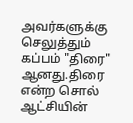அவர்களுக்கு செலுத்தும் கப்பம் "திரை" ஆனது.திரை என்ற சொல் ஆட்சியின்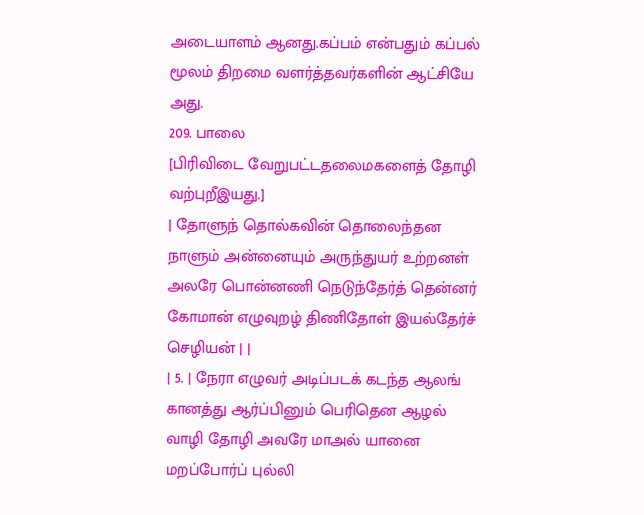அடையாளம் ஆனது.கப்பம் என்பதும் கப்பல் மூலம் திறமை வளர்த்தவர்களின் ஆட்சியே அது.
209. பாலை
[பிரிவிடை வேறுபட்டதலைமகளைத் தோழி வற்புறீஇயது.]
| தோளுந் தொல்கவின் தொலைந்தன நாளும் அன்னையும் அருந்துயர் உற்றனள் அலரே பொன்னணி நெடுந்தேர்த் தென்னர் கோமான் எழுவுறழ் திணிதோள் இயல்தேர்ச் செழியன் | |
| 5. | நேரா எழுவர் அடிப்படக் கடந்த ஆலங் கானத்து ஆர்ப்பினும் பெரிதென ஆழல் வாழி தோழி அவரே மாஅல் யானை மறப்போர்ப் புல்லி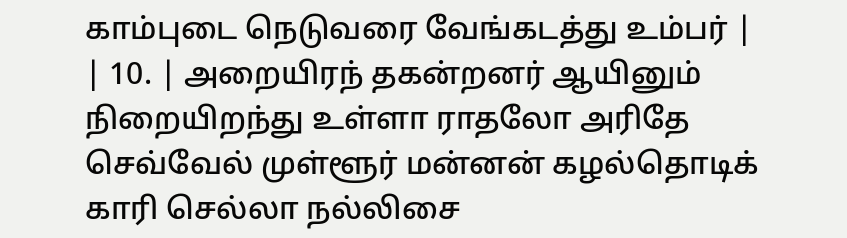காம்புடை நெடுவரை வேங்கடத்து உம்பர் |
| 10. | அறையிரந் தகன்றனர் ஆயினும் நிறையிறந்து உள்ளா ராதலோ அரிதே செவ்வேல் முள்ளூர் மன்னன் கழல்தொடிக் காரி செல்லா நல்லிசை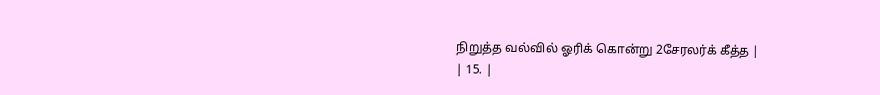நிறுத்த வல்வில் ஓரிக் கொன்று 2சேரலர்க் கீத்த |
| 15. |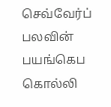செவ்வேர்ப் பலவின் பயங்கெப கொல்லி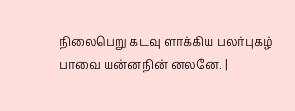நிலைபெறு கடவு ளாக்கிய பலர்புகழ் பாவை யன்னநின் னலனே. |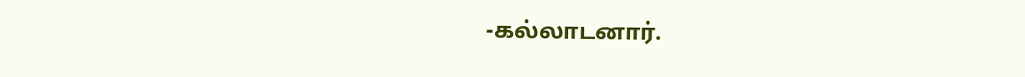-கல்லாடனார்.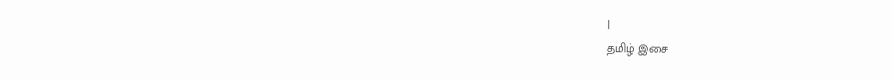|
தமிழ் இசை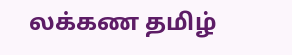லக்கண தமிழ்